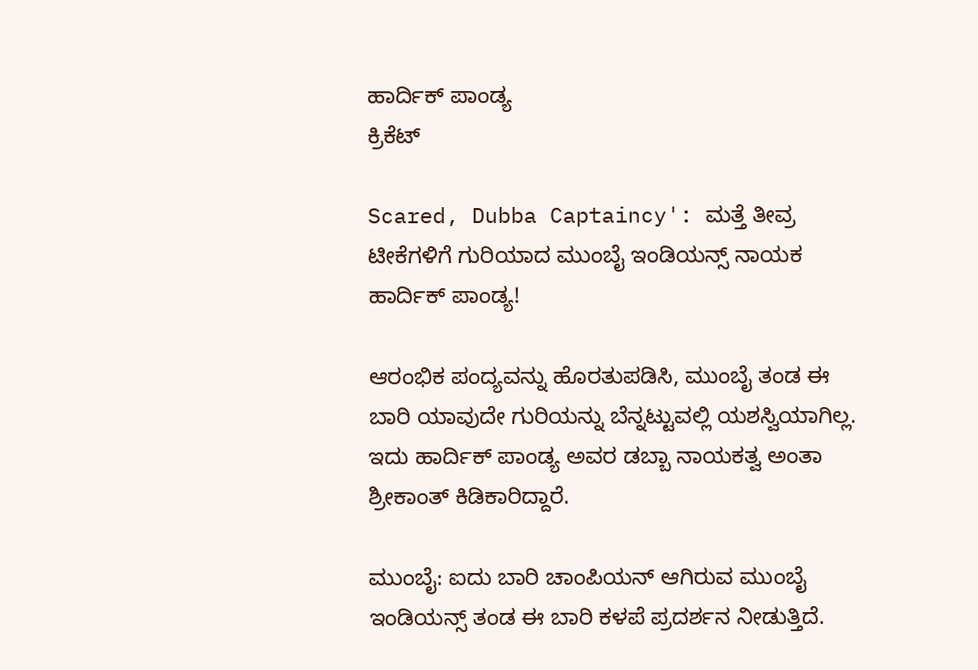ಹಾರ್ದಿಕ್ ಪಾಂಡ್ಯ
ಕ್ರಿಕೆಟ್

Scared, Dubba Captaincy': ಮತ್ತೆ ತೀವ್ರ ಟೀಕೆಗಳಿಗೆ ಗುರಿಯಾದ ಮುಂಬೈ ಇಂಡಿಯನ್ಸ್ ನಾಯಕ ಹಾರ್ದಿಕ್ ಪಾಂಡ್ಯ!

ಆರಂಭಿಕ ಪಂದ್ಯವನ್ನು ಹೊರತುಪಡಿಸಿ, ಮುಂಬೈ ತಂಡ ಈ ಬಾರಿ ಯಾವುದೇ ಗುರಿಯನ್ನು ಬೆನ್ನಟ್ಟುವಲ್ಲಿ ಯಶಸ್ವಿಯಾಗಿಲ್ಲ. ಇದು ಹಾರ್ದಿಕ್ ಪಾಂಡ್ಯ ಅವರ ಡಬ್ಬಾ ನಾಯಕತ್ವ ಅಂತಾ ಶ್ರೀಕಾಂತ್ ಕಿಡಿಕಾರಿದ್ದಾರೆ.

ಮುಂಬೈ: ಐದು ಬಾರಿ ಚಾಂಪಿಯನ್ ಆಗಿರುವ ಮುಂಬೈ ಇಂಡಿಯನ್ಸ್ ತಂಡ ಈ ಬಾರಿ ಕಳಪೆ ಪ್ರದರ್ಶನ ನೀಡುತ್ತಿದೆ.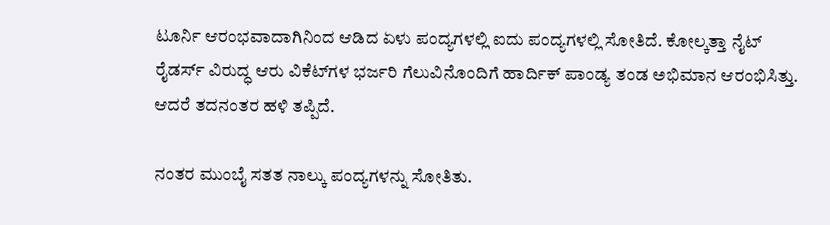ಟೂರ್ನಿ ಆರಂಭವಾದಾಗಿನಿಂದ ಆಡಿದ ಏಳು ಪಂದ್ಯಗಳಲ್ಲಿ ಐದು ಪಂದ್ಯಗಳಲ್ಲಿ ಸೋತಿದೆ. ಕೋಲ್ಕತ್ತಾ ನೈಟ್ ರೈಡರ್ಸ್ ವಿರುದ್ಧ ಆರು ವಿಕೆಟ್‌ಗಳ ಭರ್ಜರಿ ಗೆಲುವಿನೊಂದಿಗೆ ಹಾರ್ದಿಕ್ ಪಾಂಡ್ಯ ತಂಡ ಅಭಿಮಾನ ಆರಂಭಿಸಿತ್ತು. ಆದರೆ ತದನಂತರ ಹಳಿ ತಪ್ಪಿದೆ.

ನಂತರ ಮುಂಬೈ ಸತತ ನಾಲ್ಕು ಪಂದ್ಯಗಳನ್ನು ಸೋತಿತು.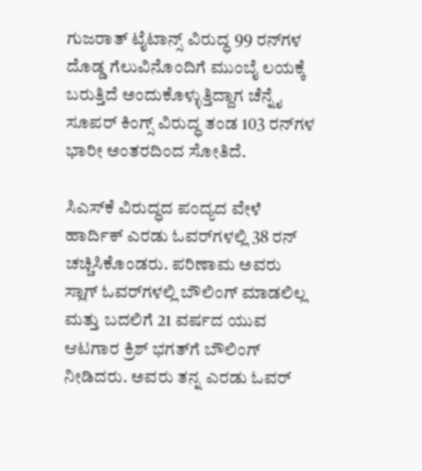ಗುಜರಾತ್ ಟೈಟಾನ್ಸ್ ವಿರುದ್ಧ 99 ರನ್‌ಗಳ ದೊಡ್ಡ ಗೆಲುವಿನೊಂದಿಗೆ ಮುಂಬೈ ಲಯಕ್ಕೆ ಬರುತ್ತಿದೆ ಅಂದುಕೊಳ್ಳುತ್ತಿದ್ದಾಗ ಚೆನ್ನೈ ಸೂಪರ್ ಕಿಂಗ್ಸ್ ವಿರುದ್ಧ ತಂಡ 103 ರನ್‌ಗಳ ಭಾರೀ ಅಂತರದಿಂದ ಸೋತಿದೆ.

ಸಿಎಸ್‌ಕೆ ವಿರುದ್ಧದ ಪಂದ್ಯದ ವೇಳೆ ಹಾರ್ದಿಕ್ ಎರಡು ಓವರ್‌ಗಳಲ್ಲಿ 38 ರನ್ ಚಚ್ಚಿಸಿಕೊಂಡರು. ಪರಿಣಾಮ ಅವರು ಸ್ಲಾಗ್ ಓವರ್‌ಗಳಲ್ಲಿ ಬೌಲಿಂಗ್ ಮಾಡಲಿಲ್ಲ ಮತ್ತು ಬದಲಿಗೆ 21 ವರ್ಷದ ಯುವ ಆಟಗಾರ ಕ್ರಿಶ್ ಭಗತ್‌ಗೆ ಬೌಲಿಂಗ್ ನೀಡಿದರು. ಅವರು ತನ್ನ ಎರಡು ಓವರ್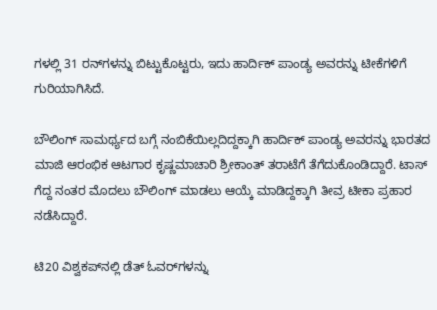ಗಳಲ್ಲಿ 31 ರನ್‌ಗಳನ್ನು ಬಿಟ್ಟುಕೊಟ್ಟರು, ಇದು ಹಾರ್ದಿಕ್ ಪಾಂಡ್ಯ ಅವರನ್ನು ಟೀಕೆಗಳಿಗೆ ಗುರಿಯಾಗಿಸಿದೆ.

ಬೌಲಿಂಗ್ ಸಾಮರ್ಥ್ಯದ ಬಗ್ಗೆ ನಂಬಿಕೆಯಿಲ್ಲದಿದ್ದಕ್ಕಾಗಿ ಹಾರ್ದಿಕ್ ಪಾಂಡ್ಯ ಅವರನ್ನು ಭಾರತದ ಮಾಜಿ ಆರಂಭಿಕ ಆಟಗಾರ ಕೃಷ್ಣಮಾಚಾರಿ ಶ್ರೀಕಾಂತ್ ತರಾಟೆಗೆ ತೆಗೆದುಕೊಂಡಿದ್ದಾರೆ. ಟಾಸ್ ಗೆದ್ದ ನಂತರ ಮೊದಲು ಬೌಲಿಂಗ್ ಮಾಡಲು ಆಯ್ಕೆ ಮಾಡಿದ್ದಕ್ಕಾಗಿ ತೀವ್ರ ಟೀಕಾ ಪ್ರಹಾರ ನಡೆಸಿದ್ದಾರೆ.

ಟಿ20 ವಿಶ್ವಕಪ್‌ನಲ್ಲಿ ಡೆತ್ ಓವರ್‌ಗಳನ್ನು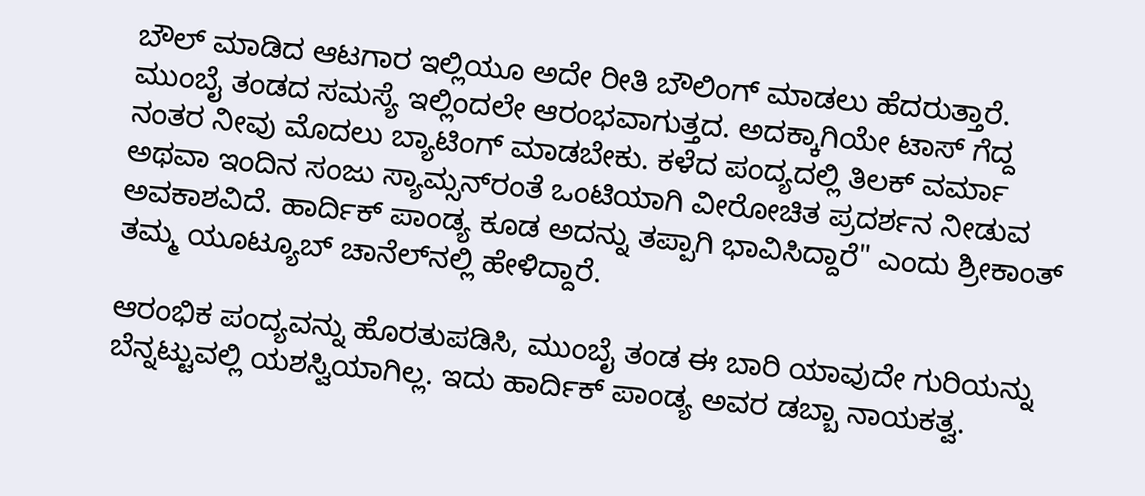ಬೌಲ್ ಮಾಡಿದ ಆಟಗಾರ ಇಲ್ಲಿಯೂ ಅದೇ ರೀತಿ ಬೌಲಿಂಗ್ ಮಾಡಲು ಹೆದರುತ್ತಾರೆ. ಮುಂಬೈ ತಂಡದ ಸಮಸ್ಯೆ ಇಲ್ಲಿಂದಲೇ ಆರಂಭವಾಗುತ್ತದ. ಅದಕ್ಕಾಗಿಯೇ ಟಾಸ್ ಗೆದ್ದ ನಂತರ ನೀವು ಮೊದಲು ಬ್ಯಾಟಿಂಗ್ ಮಾಡಬೇಕು. ಕಳೆದ ಪಂದ್ಯದಲ್ಲಿ ತಿಲಕ್ ವರ್ಮಾ ಅಥವಾ ಇಂದಿನ ಸಂಜು ಸ್ಯಾಮ್ಸನ್‌ರಂತೆ ಒಂಟಿಯಾಗಿ ವೀರೋಚಿತ ಪ್ರದರ್ಶನ ನೀಡುವ ಅವಕಾಶವಿದೆ. ಹಾರ್ದಿಕ್ ಪಾಂಡ್ಯ ಕೂಡ ಅದನ್ನು ತಪ್ಪಾಗಿ ಭಾವಿಸಿದ್ದಾರೆ" ಎಂದು ಶ್ರೀಕಾಂತ್ ತಮ್ಮ ಯೂಟ್ಯೂಬ್ ಚಾನೆಲ್‌ನಲ್ಲಿ ಹೇಳಿದ್ದಾರೆ.

ಆರಂಭಿಕ ಪಂದ್ಯವನ್ನು ಹೊರತುಪಡಿಸಿ, ಮುಂಬೈ ತಂಡ ಈ ಬಾರಿ ಯಾವುದೇ ಗುರಿಯನ್ನು ಬೆನ್ನಟ್ಟುವಲ್ಲಿ ಯಶಸ್ವಿಯಾಗಿಲ್ಲ. ಇದು ಹಾರ್ದಿಕ್ ಪಾಂಡ್ಯ ಅವರ ಡಬ್ಬಾ ನಾಯಕತ್ವ.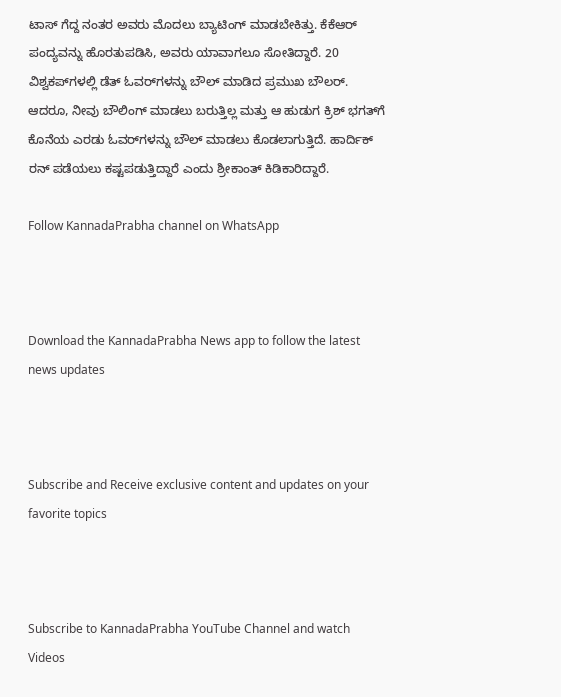ಟಾಸ್ ಗೆದ್ದ ನಂತರ ಅವರು ಮೊದಲು ಬ್ಯಾಟಿಂಗ್ ಮಾಡಬೇಕಿತ್ತು. ಕೆಕೆಆರ್ ಪಂದ್ಯವನ್ನು ಹೊರತುಪಡಿಸಿ, ಅವರು ಯಾವಾಗಲೂ ಸೋತಿದ್ದಾರೆ. 20 ವಿಶ್ವಕಪ್‌ಗಳಲ್ಲಿ ಡೆತ್ ಓವರ್‌ಗಳನ್ನು ಬೌಲ್ ಮಾಡಿದ ಪ್ರಮುಖ ಬೌಲರ್. ಆದರೂ, ನೀವು ಬೌಲಿಂಗ್ ಮಾಡಲು ಬರುತ್ತಿಲ್ಲ ಮತ್ತು ಆ ಹುಡುಗ ಕ್ರಿಶ್ ಭಗತ್‌ಗೆ ಕೊನೆಯ ಎರಡು ಓವರ್‌ಗಳನ್ನು ಬೌಲ್ ಮಾಡಲು ಕೊಡಲಾಗುತ್ತಿದೆ. ಹಾರ್ದಿಕ್ ರನ್ ಪಡೆಯಲು ಕಷ್ಟಪಡುತ್ತಿದ್ದಾರೆ ಎಂದು ಶ್ರೀಕಾಂತ್ ಕಿಡಿಕಾರಿದ್ದಾರೆ.

Follow KannadaPrabha channel on WhatsApp



Download the KannadaPrabha News app to follow the latest news updates



Subscribe and Receive exclusive content and updates on your favorite topics



Subscribe to KannadaPrabha YouTube Channel and watch Videos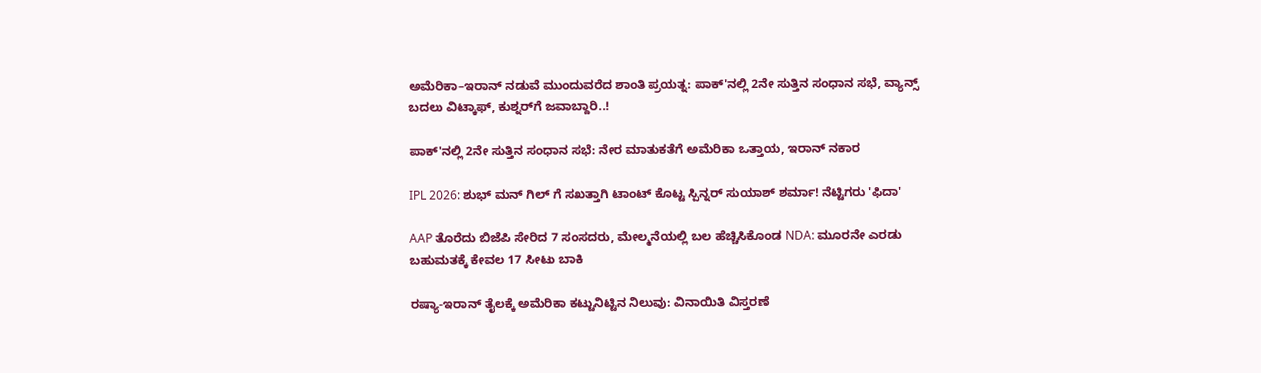ಅಮೆರಿಕಾ–ಇರಾನ್ ನಡುವೆ ಮುಂದುವರೆದ ಶಾಂತಿ ಪ್ರಯತ್ನ: ಪಾಕ್'ನಲ್ಲಿ 2ನೇ ಸುತ್ತಿನ ಸಂಧಾನ ಸಭೆ, ವ್ಯಾನ್ಸ್ ಬದಲು ವಿಟ್ಕಾಫ್, ಕುಶ್ನರ್‌ಗೆ ಜವಾಬ್ದಾರಿ..!

ಪಾಕ್'ನಲ್ಲಿ 2ನೇ ಸುತ್ತಿನ ಸಂಧಾನ ಸಭೆ: ನೇರ ಮಾತುಕತೆಗೆ ಅಮೆರಿಕಾ ಒತ್ತಾಯ, ಇರಾನ್ ನಕಾರ

IPL 2026: ಶುಭ್ ಮನ್ ಗಿಲ್ ಗೆ ಸಖತ್ತಾಗಿ ಟಾಂಟ್ ಕೊಟ್ಟ ಸ್ಪಿನ್ನರ್ ಸುಯಾಶ್ ಶರ್ಮಾ! ನೆಟ್ಟಿಗರು 'ಫಿದಾ'

AAP ತೊರೆದು ಬಿಜೆಪಿ ಸೇರಿದ 7 ಸಂಸದರು, ಮೇಲ್ಮನೆಯಲ್ಲಿ ಬಲ ಹೆಚ್ಚಿಸಿಕೊಂಡ NDA: ಮೂರನೇ ಎರಡು ಬಹುಮತಕ್ಕೆ ಕೇವಲ 17 ಸೀಟು ಬಾಕಿ

ರಷ್ಯಾ-ಇರಾನ್ ತೈಲಕ್ಕೆ ಅಮೆರಿಕಾ ಕಟ್ಟುನಿಟ್ಟಿನ ನಿಲುವು: ವಿನಾಯಿತಿ ವಿಸ್ತರಣೆ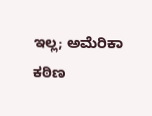ಇಲ್ಲ; ಅಮೆರಿಕಾ ಕಠಿಣ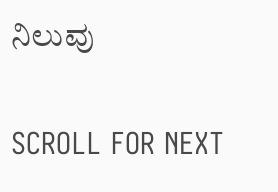ನಿಲುವು

SCROLL FOR NEXT